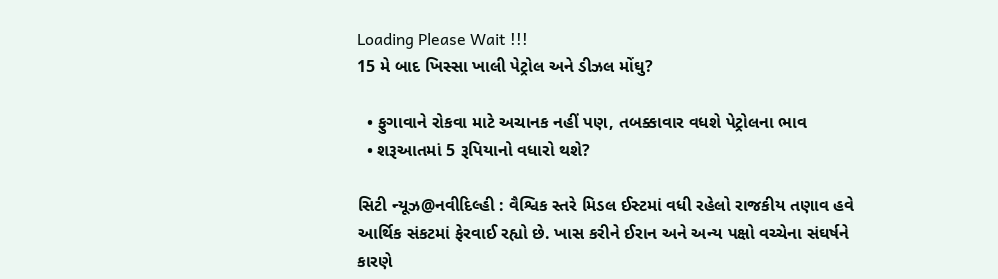Loading Please Wait !!!
15 મે બાદ ખિસ્સા ખાલી પેટ્રોલ અને ડીઝલ મોંઘુ?

  • ફુગાવાને રોકવા માટે અચાનક નહીં પણ, તબક્કાવાર વધશે પેટ્રોલના ભાવ
  • શરૂઆતમાં 5 રૂપિયાનો વધારો થશે?

સિટી ન્યૂઝ@નવીદિલ્હી : વૈશ્વિક સ્તરે મિડલ ઈસ્ટમાં વધી રહેલો રાજકીય તણાવ હવે આર્થિક સંકટમાં ફેરવાઈ રહ્યો છે. ખાસ કરીને ઈરાન અને અન્ય પક્ષો વચ્ચેના સંઘર્ષને કારણે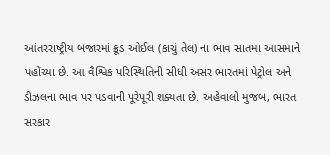આંતરરાષ્ટ્રીય બજારમાં ક્રૂડ ઓઈલ (કાચું તેલ) ના ભાવ સાતમા આસમાને પહોંચ્યા છે. આ વૈશ્વિક પરિસ્થિતિની સીધી અસર ભારતમાં પેટ્રોલ અને ડીઝલના ભાવ પર પડવાની પૂરેપૂરી શક્યતા છે. અહેવાલો મુજબ, ભારત સરકાર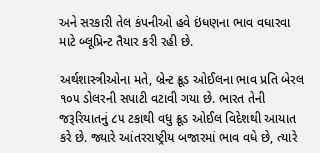અને સરકારી તેલ કંપનીઓ હવે ઇંધણના ભાવ વધારવા માટે બ્લૂપ્રિન્ટ તૈયાર કરી રહી છે.

અર્થશાસ્ત્રીઓના મતે, બ્રેન્ટ ક્રૂડ ઓઈલના ભાવ પ્રતિ બેરલ ૧૦૫ ડોલરની સપાટી વટાવી ગયા છે. ભારત તેની જરૂરિયાતનું ૮૫ ટકાથી વધુ ક્રૂડ ઓઈલ વિદેશથી આયાત કરે છે. જ્યારે આંતરરાષ્ટ્રીય બજારમાં ભાવ વધે છે, ત્યારે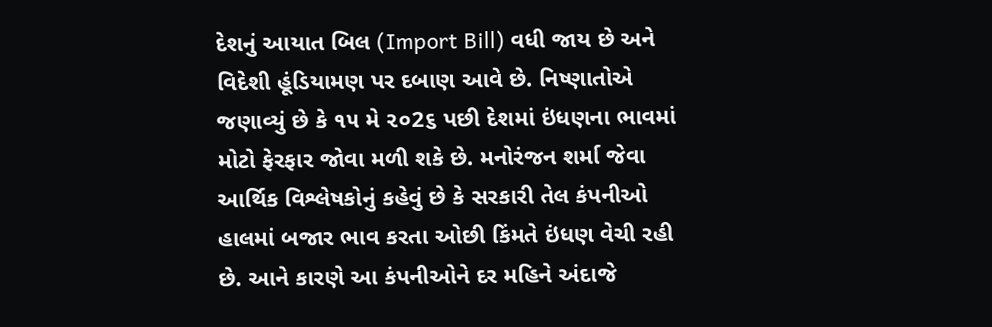દેશનું આયાત બિલ (Import Bill) વધી જાય છે અને વિદેશી હૂંડિયામણ પર દબાણ આવે છે. નિષ્ણાતોએ જણાવ્યું છે કે ૧૫ મે ૨૦2૬ પછી દેશમાં ઇંધણના ભાવમાં મોટો ફેરફાર જોવા મળી શકે છે. મનોરંજન શર્મા જેવા આર્થિક વિશ્લેષકોનું કહેવું છે કે સરકારી તેલ કંપનીઓ હાલમાં બજાર ભાવ કરતા ઓછી કિંમતે ઇંધણ વેચી રહી છે. આને કારણે આ કંપનીઓને દર મહિને અંદાજે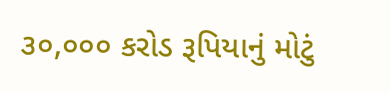૩૦,૦૦૦ કરોડ રૂપિયાનું મોટું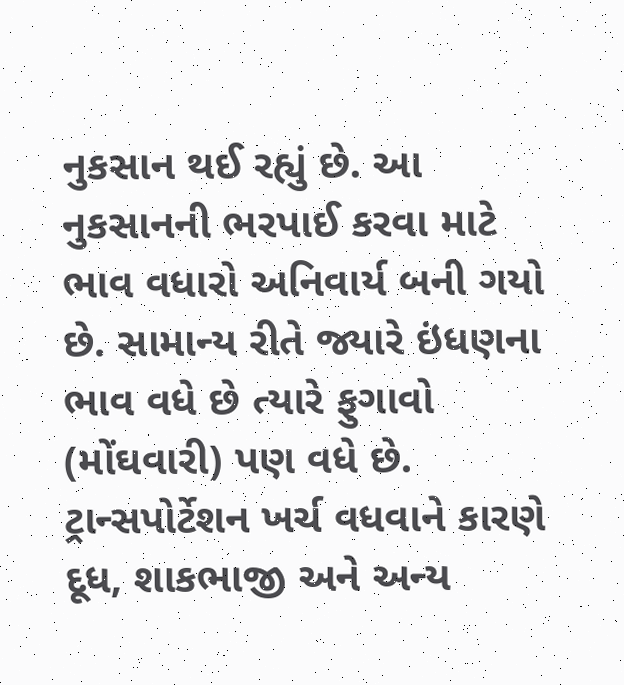નુકસાન થઈ રહ્યું છે. આ નુકસાનની ભરપાઈ કરવા માટે ભાવ વધારો અનિવાર્ય બની ગયો છે. સામાન્ય રીતે જ્યારે ઇંધણના ભાવ વધે છે ત્યારે ફુગાવો (મોંઘવારી) પણ વધે છે. ટ્રાન્સપોર્ટેશન ખર્ચ વધવાને કારણે દૂધ, શાકભાજી અને અન્ય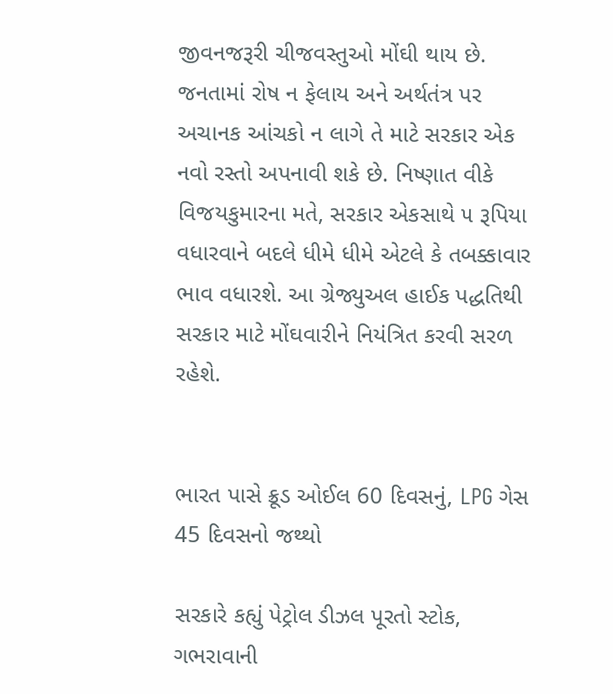જીવનજરૂરી ચીજવસ્તુઓ મોંઘી થાય છે. જનતામાં રોષ ન ફેલાય અને અર્થતંત્ર પર અચાનક આંચકો ન લાગે તે માટે સરકાર એક નવો રસ્તો અપનાવી શકે છે. નિષ્ણાત વીકે વિજયકુમારના મતે, સરકાર એકસાથે ૫ રૂપિયા વધારવાને બદલે ધીમે ધીમે એટલે કે તબક્કાવાર ભાવ વધારશે. આ ગ્રેજ્યુઅલ હાઈક પદ્ધતિથી સરકાર માટે મોંઘવારીને નિયંત્રિત કરવી સરળ રહેશે.


ભારત પાસે ક્રૂડ ઓઈલ 60 દિવસનું, LPG ગેસ 45 દિવસનો જથ્થો

સરકારે કહ્યું પેટ્રોલ ડીઝલ પૂરતો સ્ટોક, ગભરાવાની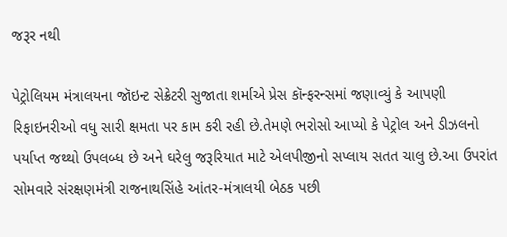જરૂર નથી

પેટ્રોલિયમ મંત્રાલયના જૉઇન્ટ સેક્રેટરી સુજાતા શર્માએ પ્રેસ કૉન્ફરન્સમાં જણાવ્યું કે આપણી રિફાઇનરીઓ વધુ સારી ક્ષમતા પર કામ કરી રહી છે.તેમણે ભરોસો આપ્યો કે પેટ્રોલ અને ડીઝલનો પર્યાપ્ત જથ્થો ઉપલબ્ધ છે અને ઘરેલુ જરૂરિયાત માટે એલપીજીનો સપ્લાય સતત ચાલુ છે.આ ઉપરાંત સોમવારે સંરક્ષણમંત્રી રાજનાથસિંહે આંતર-મંત્રાલયી બેઠક પછી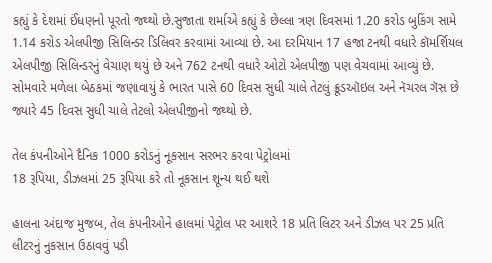કહ્યું કે દેશમાં ઈંધણનો પૂરતો જથ્થો છે.સુજાતા શર્માએ કહ્યું કે છેલ્લા ત્રણ દિવસમાં 1.20 કરોડ બુકિંગ સામે 1.14 કરોડ એલપીજી સિલિન્ડર ડિલિવર કરવામાં આવ્યા છે. આ દરમિયાન 17 હજા ટનથી વધારે કૉમર્શિયલ એલપીજી સિલિન્ડરનું વેચાણ થયું છે અને 762 ટનથી વધારે ઓટો એલપીજી પણ વેચવામાં આવ્યું છે. સોમવારે મળેલા બેઠકમાં જણાવાયું કે ભારત પાસે 60 દિવસ સુધી ચાલે તેટલું ક્રૂડઑઇલ અને નૅચરલ ગૅસ છે જ્યારે 45 દિવસ સુધી ચાલે તેટલો એલપીજીનો જથ્થો છે.

તેલ કંપનીઓને દૈનિક 1000 કરોડનું નૂકસાન સરભર કરવા પેટ્રોલમાં
18 રૂપિયા, ડીઝલમાં 25 રૂપિયા કરે તો નૂકસાન શૂન્ય થઈ થશે

હાલના અંદાજ મુજબ, તેલ કંપનીઓને હાલમાં પેટ્રોલ પર આશરે 18 પ્રતિ લિટર અને ડીઝલ પર 25 પ્રતિ લીટરનું નુકસાન ઉઠાવવું પડી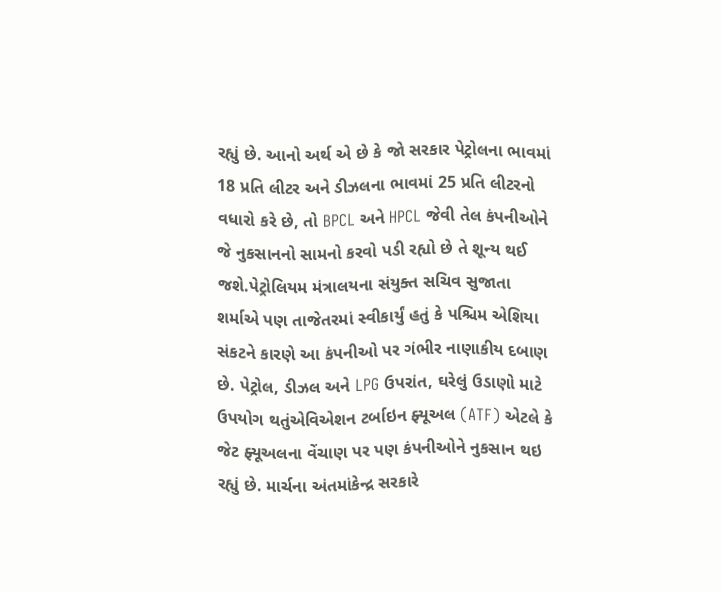રહ્યું છે. આનો અર્થ એ છે કે જો સરકાર પેટ્રોલના ભાવમાં 18 પ્રતિ લીટર અને ડીઝલના ભાવમાં 25 પ્રતિ લીટરનો વધારો કરે છે, તો BPCL અને HPCL જેવી તેલ કંપનીઓને જે નુકસાનનો સામનો કરવો પડી રહ્યો છે તે શૂન્ય થઈ જશે.પેટ્રોલિયમ મંત્રાલયના સંયુક્ત સચિવ સુજાતા શર્માએ પણ તાજેતરમાં સ્વીકાર્યું હતું કે પશ્ચિમ એશિયા સંકટને કારણે આ કંપનીઓ પર ગંભીર નાણાકીય દબાણ છે. પેટ્રોલ, ડીઝલ અને LPG ઉપરાંત, ઘરેલું ઉડાણો માટે ઉપયોગ થતુંએવિએશન ટર્બાઇન ફ્યૂઅલ (ATF) એટલે કે જેટ ફ્યૂઅલના વેંચાણ પર પણ કંપનીઓને નુકસાન થઇ રહ્યું છે. માર્ચના અંતમાંકેન્દ્ર સરકારે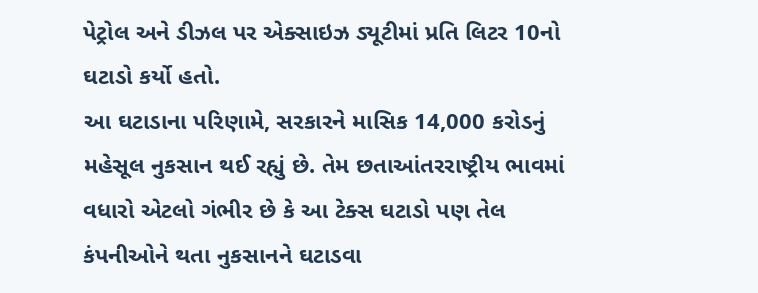પેટ્રોલ અને ડીઝલ પર એક્સાઇઝ ડ્યૂટીમાં પ્રતિ લિટર 10નો ઘટાડો કર્યો હતો.
આ ઘટાડાના પરિણામે, સરકારને માસિક 14,000 કરોડનું મહેસૂલ નુકસાન થઈ રહ્યું છે. તેમ છતાઆંતરરાષ્ટ્રીય ભાવમાં વધારો એટલો ગંભીર છે કે આ ટેક્સ ઘટાડો પણ તેલ કંપનીઓને થતા નુકસાનને ઘટાડવા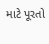માટે પૂરતો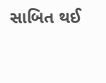સાબિત થઈ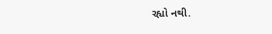રહ્યો નથી.